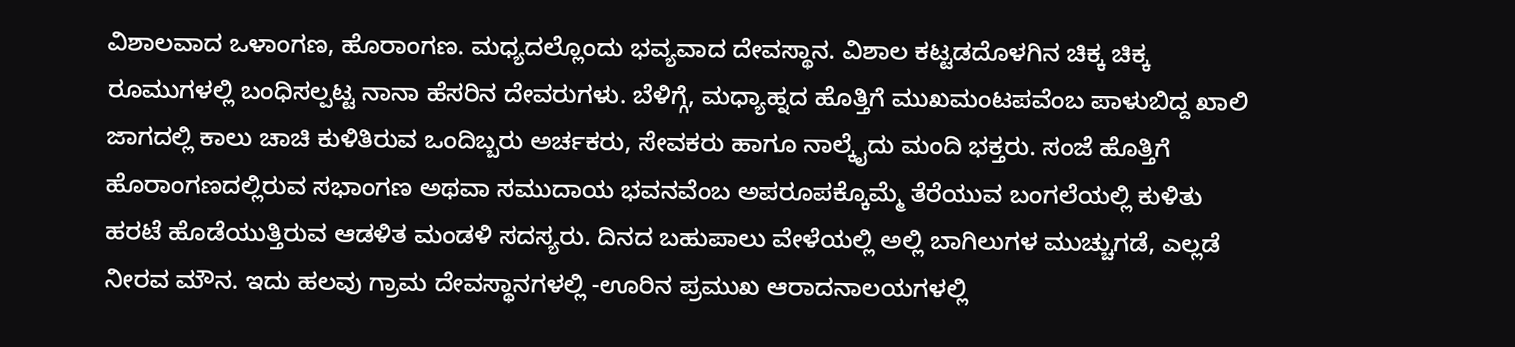ವಿಶಾಲವಾದ ಒಳಾಂಗಣ, ಹೊರಾಂಗಣ. ಮಧ್ಯದಲ್ಲೊಂದು ಭವ್ಯವಾದ ದೇವಸ್ಥಾನ. ವಿಶಾಲ ಕಟ್ಟಡದೊಳಗಿನ ಚಿಕ್ಕ ಚಿಕ್ಕ ರೂಮುಗಳಲ್ಲಿ ಬಂಧಿಸಲ್ಪಟ್ಟ ನಾನಾ ಹೆಸರಿನ ದೇವರುಗಳು. ಬೆಳಿಗ್ಗೆ, ಮಧ್ಯಾಹ್ನದ ಹೊತ್ತಿಗೆ ಮುಖಮಂಟಪವೆಂಬ ಪಾಳುಬಿದ್ದ ಖಾಲಿ ಜಾಗದಲ್ಲಿ ಕಾಲು ಚಾಚಿ ಕುಳಿತಿರುವ ಒಂದಿಬ್ಬರು ಅರ್ಚಕರು, ಸೇವಕರು ಹಾಗೂ ನಾಲ್ಕೈದು ಮಂದಿ ಭಕ್ತರು. ಸಂಜೆ ಹೊತ್ತಿಗೆ ಹೊರಾಂಗಣದಲ್ಲಿರುವ ಸಭಾಂಗಣ ಅಥವಾ ಸಮುದಾಯ ಭವನವೆಂಬ ಅಪರೂಪಕ್ಕೊಮ್ಮೆ ತೆರೆಯುವ ಬಂಗಲೆಯಲ್ಲಿ ಕುಳಿತು ಹರಟೆ ಹೊಡೆಯುತ್ತಿರುವ ಆಡಳಿತ ಮಂಡಳಿ ಸದಸ್ಯರು. ದಿನದ ಬಹುಪಾಲು ವೇಳೆಯಲ್ಲಿ ಅಲ್ಲಿ ಬಾಗಿಲುಗಳ ಮುಚ್ಚುಗಡೆ, ಎಲ್ಲಡೆ ನೀರವ ಮೌನ. ಇದು ಹಲವು ಗ್ರಾಮ ದೇವಸ್ಥಾನಗಳಲ್ಲಿ -ಊರಿನ ಪ್ರಮುಖ ಆರಾದನಾಲಯಗಳಲ್ಲಿ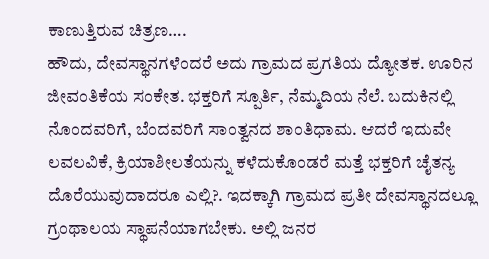ಕಾಣುತ್ತಿರುವ ಚಿತ್ರಣ….
ಹೌದು, ದೇವಸ್ಥಾನಗಳೆಂದರೆ ಅದು ಗ್ರಾಮದ ಪ್ರಗತಿಯ ದ್ಯೋತಕ. ಊರಿನ ಜೀವಂತಿಕೆಯ ಸಂಕೇತ. ಭಕ್ತರಿಗೆ ಸ್ಪೂರ್ತಿ, ನೆಮ್ಮದಿಯ ನೆಲೆ. ಬದುಕಿನಲ್ಲಿ ನೊಂದವರಿಗೆ, ಬೆಂದವರಿಗೆ ಸಾಂತ್ವನದ ಶಾಂತಿಧಾಮ. ಆದರೆ ಇದುವೇ ಲವಲವಿಕೆ, ಕ್ರಿಯಾಶೀಲತೆಯನ್ನು ಕಳೆದುಕೊಂಡರೆ ಮತ್ತೆ ಭಕ್ತರಿಗೆ ಚೈತನ್ಯ ದೊರೆಯುವುದಾದರೂ ಎಲ್ಲಿ?. ಇದಕ್ಕಾಗಿ ಗ್ರಾಮದ ಪ್ರತೀ ದೇವಸ್ಥಾನದಲ್ಲೂ ಗ್ರಂಥಾಲಯ ಸ್ಥಾಪನೆಯಾಗಬೇಕು. ಅಲ್ಲಿ ಜನರ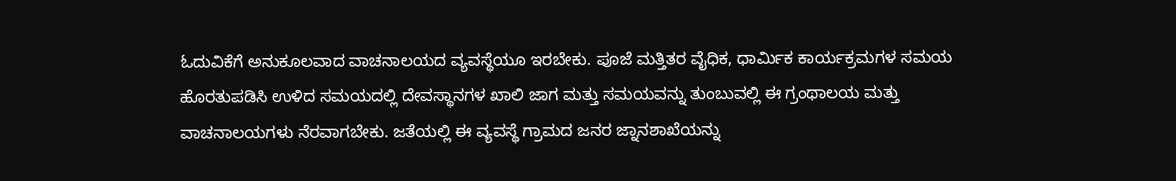ಓದುವಿಕೆಗೆ ಅನುಕೂಲವಾದ ವಾಚನಾಲಯದ ವ್ಯವಸ್ಥೆಯೂ ಇರಬೇಕು. ಪೂಜೆ ಮತ್ತಿತರ ವೈಧಿಕ, ಧಾರ್ಮಿಕ ಕಾರ್ಯಕ್ರಮಗಳ ಸಮಯ ಹೊರತುಪಡಿಸಿ ಉಳಿದ ಸಮಯದಲ್ಲಿ ದೇವಸ್ಥಾನಗಳ ಖಾಲಿ ಜಾಗ ಮತ್ತು ಸಮಯವನ್ನು ತುಂಬುವಲ್ಲಿ ಈ ಗ್ರಂಥಾಲಯ ಮತ್ತು ವಾಚನಾಲಯಗಳು ನೆರವಾಗಬೇಕು. ಜತೆಯಲ್ಲಿ ಈ ವ್ಯವಸ್ಥೆ ಗ್ರಾಮದ ಜನರ ಜ್ನಾನಶಾಖೆಯನ್ನು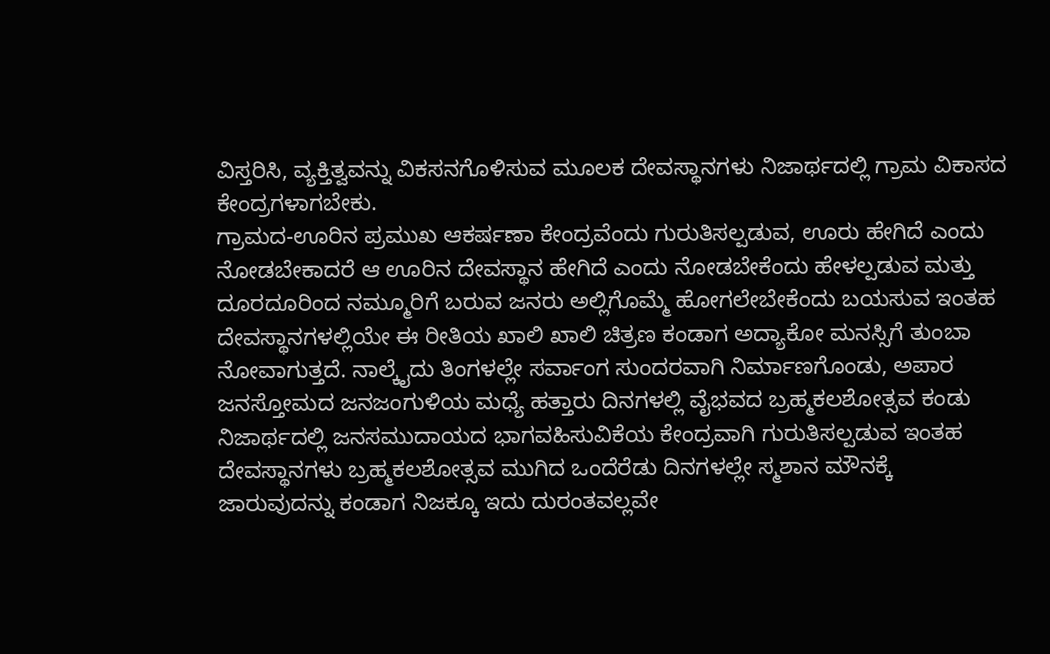ವಿಸ್ತರಿಸಿ, ವ್ಯಕ್ತಿತ್ವವನ್ನು ವಿಕಸನಗೊಳಿಸುವ ಮೂಲಕ ದೇವಸ್ಥಾನಗಳು ನಿಜಾರ್ಥದಲ್ಲಿ ಗ್ರಾಮ ವಿಕಾಸದ ಕೇಂದ್ರಗಳಾಗಬೇಕು.
ಗ್ರಾಮದ-ಊರಿನ ಪ್ರಮುಖ ಆಕರ್ಷಣಾ ಕೇಂದ್ರವೆಂದು ಗುರುತಿಸಲ್ಪಡುವ, ಊರು ಹೇಗಿದೆ ಎಂದು ನೋಡಬೇಕಾದರೆ ಆ ಊರಿನ ದೇವಸ್ಥಾನ ಹೇಗಿದೆ ಎಂದು ನೋಡಬೇಕೆಂದು ಹೇಳಲ್ಪಡುವ ಮತ್ತು ದೂರದೂರಿಂದ ನಮ್ಮೂರಿಗೆ ಬರುವ ಜನರು ಅಲ್ಲಿಗೊಮ್ಮೆ ಹೋಗಲೇಬೇಕೆಂದು ಬಯಸುವ ಇಂತಹ ದೇವಸ್ಥಾನಗಳಲ್ಲಿಯೇ ಈ ರೀತಿಯ ಖಾಲಿ ಖಾಲಿ ಚಿತ್ರಣ ಕಂಡಾಗ ಅದ್ಯಾಕೋ ಮನಸ್ಸಿಗೆ ತುಂಬಾ ನೋವಾಗುತ್ತದೆ. ನಾಲ್ಕೈದು ತಿಂಗಳಲ್ಲೇ ಸರ್ವಾಂಗ ಸುಂದರವಾಗಿ ನಿರ್ಮಾಣಗೊಂಡು, ಅಪಾರ ಜನಸ್ತೋಮದ ಜನಜಂಗುಳಿಯ ಮಧ್ಯೆ ಹತ್ತಾರು ದಿನಗಳಲ್ಲಿ ವೈಭವದ ಬ್ರಹ್ಮಕಲಶೋತ್ಸವ ಕಂಡು ನಿಜಾರ್ಥದಲ್ಲಿ ಜನಸಮುದಾಯದ ಭಾಗವಹಿಸುವಿಕೆಯ ಕೇಂದ್ರವಾಗಿ ಗುರುತಿಸಲ್ಪಡುವ ಇಂತಹ ದೇವಸ್ಥಾನಗಳು ಬ್ರಹ್ಮಕಲಶೋತ್ಸವ ಮುಗಿದ ಒಂದೆರೆಡು ದಿನಗಳಲ್ಲೇ ಸ್ಮಶಾನ ಮೌನಕ್ಕೆ ಜಾರುವುದನ್ನು ಕಂಡಾಗ ನಿಜಕ್ಕೂ ಇದು ದುರಂತವಲ್ಲವೇ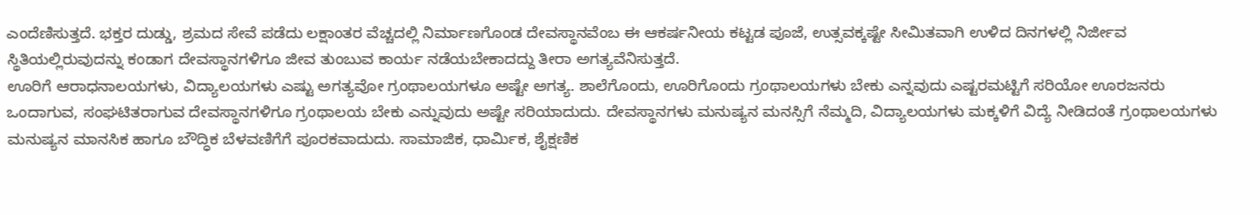ಎಂದೆಣಿಸುತ್ತದೆ. ಭಕ್ತರ ದುಡ್ಡು, ಶ್ರಮದ ಸೇವೆ ಪಡೆದು ಲಕ್ಷಾಂತರ ವೆಚ್ಚದಲ್ಲಿ ನಿರ್ಮಾಣಗೊಂಡ ದೇವಸ್ಥಾನವೆಂಬ ಈ ಆಕರ್ಷನೀಯ ಕಟ್ಟಡ ಪೂಜೆ, ಉತ್ಸವಕ್ಕಷ್ಟೇ ಸೀಮಿತವಾಗಿ ಉಳಿದ ದಿನಗಳಲ್ಲಿ ನಿರ್ಜೀವ ಸ್ಥಿತಿಯಲ್ಲಿರುವುದನ್ನು ಕಂಡಾಗ ದೇವಸ್ಥಾನಗಳಿಗೂ ಜೀವ ತುಂಬುವ ಕಾರ್ಯ ನಡೆಯಬೇಕಾದದ್ದು ತೀರಾ ಅಗತ್ಯವೆನಿಸುತ್ತದೆ.
ಊರಿಗೆ ಆರಾಧನಾಲಯಗಳು, ವಿದ್ಯಾಲಯಗಳು ಎಷ್ಟು ಅಗತ್ಯವೋ ಗ್ರಂಥಾಲಯಗಳೂ ಅಷ್ಟೇ ಅಗತ್ಯ. ಶಾಲೆಗೊಂದು, ಊರಿಗೊಂದು ಗ್ರಂಥಾಲಯಗಳು ಬೇಕು ಎನ್ನವುದು ಎಷ್ಟರಮಟ್ಟಿಗೆ ಸರಿಯೋ ಊರಜನರು ಒಂದಾಗುವ, ಸಂಘಟಿತರಾಗುವ ದೇವಸ್ಥಾನಗಳಿಗೂ ಗ್ರಂಥಾಲಯ ಬೇಕು ಎನ್ನುವುದು ಅಷ್ಟೇ ಸರಿಯಾದುದು. ದೇವಸ್ಥಾನಗಳು ಮನುಷ್ಯನ ಮನಸ್ಸಿಗೆ ನೆಮ್ಮದಿ, ವಿದ್ಯಾಲಯಗಳು ಮಕ್ಕಳಿಗೆ ವಿದ್ಯೆ ನೀಡಿದಂತೆ ಗ್ರಂಥಾಲಯಗಳು ಮನುಷ್ಯನ ಮಾನಸಿಕ ಹಾಗೂ ಬೌದ್ಧಿಕ ಬೆಳವಣಿಗೆಗೆ ಪೂರಕವಾದುದು. ಸಾಮಾಜಿಕ, ಧಾರ್ಮಿಕ, ಶೈಕ್ಷಣಿಕ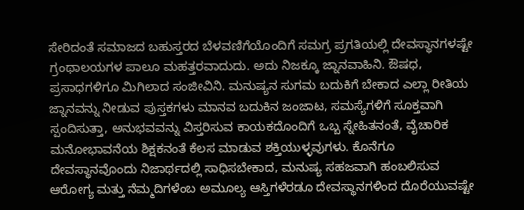ಸೇರಿದಂತೆ ಸಮಾಜದ ಬಹುಸ್ತರದ ಬೆಳವಣಿಗೆಯೊಂದಿಗೆ ಸಮಗ್ರ ಪ್ರಗತಿಯಲ್ಲಿ ದೇವಸ್ಥಾನಗಳಷ್ಟೇ ಗ್ರಂಥಾಲಯಗಳ ಪಾಲೂ ಮಹತ್ತರವಾದುದು. ಅದು ನಿಜಕ್ಕೂ ಜ್ನಾನವಾಹಿನಿ. ಔಷಧ, ಪ್ರಸಾಧಗಳಿಗೂ ಮಿಗಿಲಾದ ಸಂಜೀವಿನಿ. ಮನುಷ್ಯನ ಸುಗಮ ಬದುಕಿಗೆ ಬೇಕಾದ ಎಲ್ಲಾ ರೀತಿಯ ಜ್ನಾನವನ್ನು ನೀಡುವ ಪುಸ್ತಕಗಳು ಮಾನವ ಬದುಕಿನ ಜಂಜಾಟ, ಸಮಸ್ಯೆಗಳಿಗೆ ಸೂಕ್ತವಾಗಿ ಸ್ಪಂದಿಸುತ್ತಾ, ಅನುಭವವನ್ನು ವಿಸ್ತರಿಸುವ ಕಾಯಕದೊಂದಿಗೆ ಒಬ್ಬ ಸ್ನೇಹಿತನಂತೆ, ವೈಚಾರಿಕ ಮನೋಭಾವನೆಯ ಶಿಕ್ಷಕನಂತೆ ಕೆಲಸ ಮಾಡುವ ಶಕ್ತಿಯುಳ್ಳವುಗಳು. ಕೊನೆಗೂ ದೇವಸ್ಥಾನವೊಂದು ನಿಜಾರ್ಥದಲ್ಲಿ ಸಾಧಿಸಬೇಕಾದ, ಮನುಷ್ಯ ಸಹಜವಾಗಿ ಹಂಬಲಿಸುವ ಆರೋಗ್ಯ ಮತ್ತು ನೆಮ್ಮದಿಗಳೆಂಬ ಅಮೂಲ್ಯ ಆಸ್ತಿಗಳೆರಡೂ ದೇವಸ್ಥಾನಗಳಿಂದ ದೊರೆಯುವಷ್ಟೇ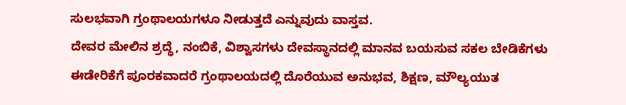ಸುಲಭವಾಗಿ ಗ್ರಂಥಾಲಯಗಳೂ ನೀಡುತ್ತದೆ ಎನ್ನುವುದು ವಾಸ್ತವ.
ದೇವರ ಮೇಲಿನ ಶ್ರದ್ಧೆ, ನಂಬಿಕೆ, ವಿಶ್ವಾಸಗಳು ದೇವಸ್ಥಾನದಲ್ಲಿ ಮಾನವ ಬಯಸುವ ಸಕಲ ಬೇಡಿಕೆಗಳು ಈಡೇರಿಕೆಗೆ ಪೂರಕವಾದರೆ ಗ್ರಂಥಾಲಯದಲ್ಲಿ ದೊರೆಯುವ ಅನುಭವ, ಶಿಕ್ಷಣ, ಮೌಲ್ಯಯುತ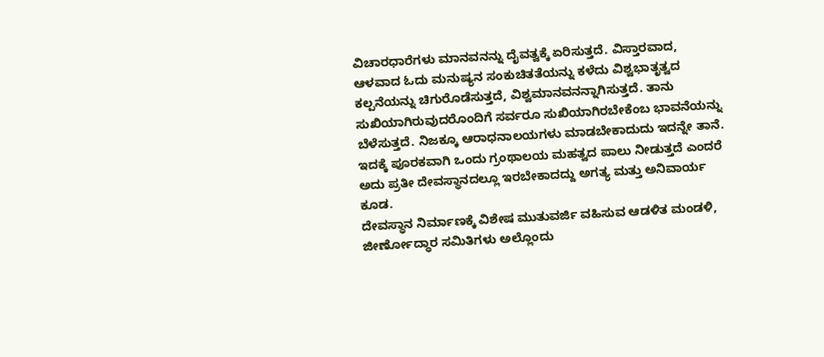ವಿಚಾರಧಾರೆಗಳು ಮಾನವನನ್ನು ದೈವತ್ವಕ್ಕೆ ಏರಿಸುತ್ತದೆ. ವಿಸ್ತಾರವಾದ, ಆಳವಾದ ಓದು ಮನುಷ್ಯನ ಸಂಕುಚಿತತೆಯನ್ನು ಕಳೆದು ವಿಶ್ವಭಾತೃತ್ವದ ಕಲ್ಪನೆಯನ್ನು ಚಿಗುರೊಡೆಸುತ್ತದೆ, ವಿಶ್ವಮಾನವನನ್ನಾಗಿಸುತ್ತದೆ. ತಾನು ಸುಖಿಯಾಗಿರುವುದರೊಂದಿಗೆ ಸರ್ವರೂ ಸುಖಿಯಾಗಿರಬೇಕೆಂಬ ಭಾವನೆಯನ್ನು ಬೆಳೆಸುತ್ತದೆ. ನಿಜಕ್ಕೂ ಆರಾಧನಾಲಯಗಳು ಮಾಡಬೇಕಾದುದು ಇದನ್ನೇ ತಾನೆ. ಇದಕ್ಕೆ ಪೂರಕವಾಗಿ ಒಂದು ಗ್ರಂಥಾಲಯ ಮಹತ್ವದ ಪಾಲು ನೀಡುತ್ತದೆ ಎಂದರೆ ಅದು ಪ್ರತೀ ದೇವಸ್ಥಾನದಲ್ಲೂ ಇರಬೇಕಾದದ್ದು ಅಗತ್ಯ ಮತ್ತು ಅನಿವಾರ್ಯ ಕೂಡ.
ದೇವಸ್ಥಾನ ನಿರ್ಮಾಣಕ್ಕೆ ವಿಶೇಷ ಮುತುವರ್ಜಿ ವಹಿಸುವ ಆಡಳಿತ ಮಂಡಳಿ, ಜೀರ್ಣೋದ್ಧಾರ ಸಮಿತಿಗಳು ಅಲ್ಲೊಂದು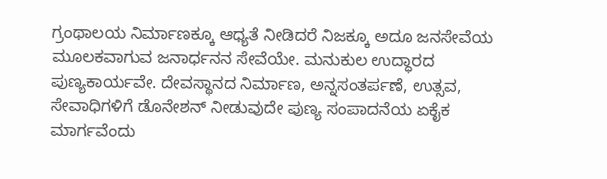ಗ್ರಂಥಾಲಯ ನಿರ್ಮಾಣಕ್ಕೂ ಆಧ್ಯತೆ ನೀಡಿದರೆ ನಿಜಕ್ಕೂ ಅದೂ ಜನಸೇವೆಯ ಮೂಲಕವಾಗುವ ಜನಾರ್ಧನನ ಸೇವೆಯೇ. ಮನುಕುಲ ಉದ್ಧಾರದ ಪುಣ್ಯಕಾರ್ಯವೇ. ದೇವಸ್ಥಾನದ ನಿರ್ಮಾಣ, ಅನ್ನಸಂತರ್ಪಣೆ, ಉತ್ಸವ, ಸೇವಾಧಿಗಳಿಗೆ ಡೊನೇಶನ್ ನೀಡುವುದೇ ಪುಣ್ಯ ಸಂಪಾದನೆಯ ಏಕೈಕ ಮಾರ್ಗವೆಂದು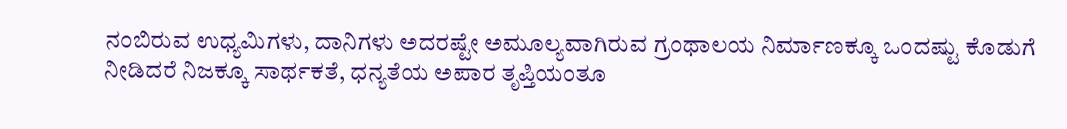ನಂಬಿರುವ ಉಧ್ಯಮಿಗಳು, ದಾನಿಗಳು ಅದರಷ್ಟೇ ಅಮೂಲ್ಯವಾಗಿರುವ ಗ್ರಂಥಾಲಯ ನಿರ್ಮಾಣಕ್ಕೂ ಒಂದಷ್ಟು ಕೊಡುಗೆ ನೀಡಿದರೆ ನಿಜಕ್ಕೂ ಸಾರ್ಥಕತೆ, ಧನ್ಯತೆಯ ಅಪಾರ ತೃಪ್ತಿಯಂತೂ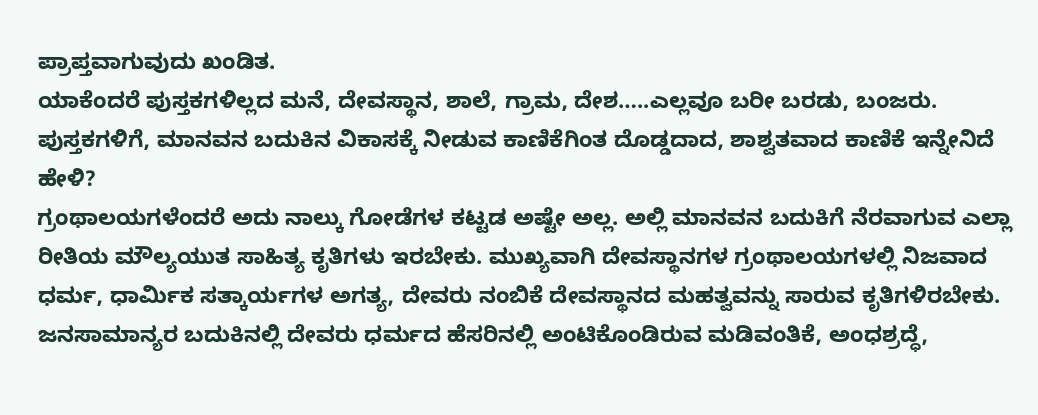ಪ್ರಾಪ್ತವಾಗುವುದು ಖಂಡಿತ.
ಯಾಕೆಂದರೆ ಪುಸ್ತಕಗಳಿಲ್ಲದ ಮನೆ, ದೇವಸ್ಥಾನ, ಶಾಲೆ, ಗ್ರಾಮ, ದೇಶ…..ಎಲ್ಲವೂ ಬರೀ ಬರಡು, ಬಂಜರು. ಪುಸ್ತಕಗಳಿಗೆ, ಮಾನವನ ಬದುಕಿನ ವಿಕಾಸಕ್ಕೆ ನೀಡುವ ಕಾಣಿಕೆಗಿಂತ ದೊಡ್ಡದಾದ, ಶಾಶ್ವತವಾದ ಕಾಣಿಕೆ ಇನ್ನೇನಿದೆ ಹೇಳಿ?
ಗ್ರಂಥಾಲಯಗಳೆಂದರೆ ಅದು ನಾಲ್ಕು ಗೋಡೆಗಳ ಕಟ್ಟಡ ಅಷ್ಟೇ ಅಲ್ಲ. ಅಲ್ಲಿ ಮಾನವನ ಬದುಕಿಗೆ ನೆರವಾಗುವ ಎಲ್ಲಾ ರೀತಿಯ ಮೌಲ್ಯಯುತ ಸಾಹಿತ್ಯ ಕೃತಿಗಳು ಇರಬೇಕು. ಮುಖ್ಯವಾಗಿ ದೇವಸ್ಥಾನಗಳ ಗ್ರಂಥಾಲಯಗಳಲ್ಲಿ ನಿಜವಾದ ಧರ್ಮ, ಧಾರ್ಮಿಕ ಸತ್ಕಾರ್ಯಗಳ ಅಗತ್ಯ, ದೇವರು ನಂಬಿಕೆ ದೇವಸ್ಥಾನದ ಮಹತ್ವವನ್ನು ಸಾರುವ ಕೃತಿಗಳಿರಬೇಕು. ಜನಸಾಮಾನ್ಯರ ಬದುಕಿನಲ್ಲಿ ದೇವರು ಧರ್ಮದ ಹೆಸರಿನಲ್ಲಿ ಅಂಟಿಕೊಂಡಿರುವ ಮಡಿವಂತಿಕೆ, ಅಂಧಶ್ರದ್ಧೆ,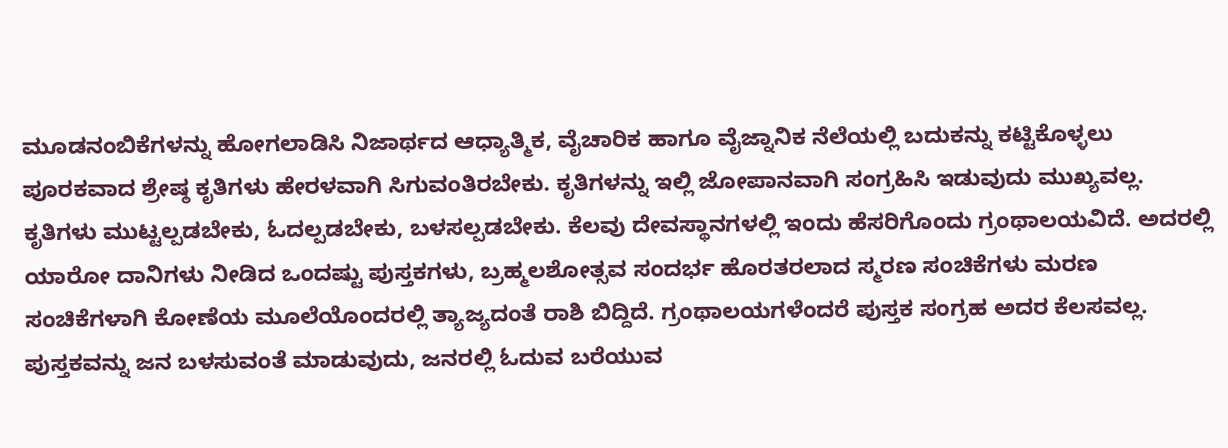ಮೂಡನಂಬಿಕೆಗಳನ್ನು ಹೋಗಲಾಡಿಸಿ ನಿಜಾರ್ಥದ ಆಧ್ಯಾತ್ಮಿಕ, ವೈಚಾರಿಕ ಹಾಗೂ ವೈಜ್ನಾನಿಕ ನೆಲೆಯಲ್ಲಿ ಬದುಕನ್ನು ಕಟ್ಟಿಕೊಳ್ಳಲು ಪೂರಕವಾದ ಶ್ರೇಷ್ಠ ಕೃತಿಗಳು ಹೇರಳವಾಗಿ ಸಿಗುವಂತಿರಬೇಕು. ಕೃತಿಗಳನ್ನು ಇಲ್ಲಿ ಜೋಪಾನವಾಗಿ ಸಂಗ್ರಹಿಸಿ ಇಡುವುದು ಮುಖ್ಯವಲ್ಲ. ಕೃತಿಗಳು ಮುಟ್ಟಲ್ಪಡಬೇಕು, ಓದಲ್ಪಡಬೇಕು, ಬಳಸಲ್ಪಡಬೇಕು. ಕೆಲವು ದೇವಸ್ಥಾನಗಳಲ್ಲಿ ಇಂದು ಹೆಸರಿಗೊಂದು ಗ್ರಂಥಾಲಯವಿದೆ. ಅದರಲ್ಲಿ ಯಾರೋ ದಾನಿಗಳು ನೀಡಿದ ಒಂದಷ್ಟು ಪುಸ್ತಕಗಳು, ಬ್ರಹ್ಮಲಶೋತ್ಸವ ಸಂದರ್ಭ ಹೊರತರಲಾದ ಸ್ಮರಣ ಸಂಚಿಕೆಗಳು ಮರಣ ಸಂಚಿಕೆಗಳಾಗಿ ಕೋಣೆಯ ಮೂಲೆಯೊಂದರಲ್ಲಿ ತ್ಯಾಜ್ಯದಂತೆ ರಾಶಿ ಬಿದ್ದಿದೆ. ಗ್ರಂಥಾಲಯಗಳೆಂದರೆ ಪುಸ್ತಕ ಸಂಗ್ರಹ ಅದರ ಕೆಲಸವಲ್ಲ. ಪುಸ್ತಕವನ್ನು ಜನ ಬಳಸುವಂತೆ ಮಾಡುವುದು, ಜನರಲ್ಲಿ ಓದುವ ಬರೆಯುವ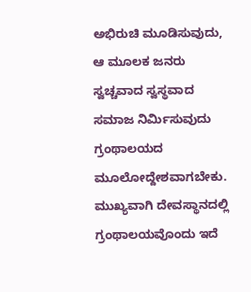ಅಭಿರುಚಿ ಮೂಡಿಸುವುದು, ಆ ಮೂಲಕ ಜನರು ಸ್ವಚ್ಚವಾದ ಸ್ವಸ್ಥವಾದ ಸಮಾಜ ನಿರ್ಮಿಸುವುದು ಗ್ರಂಥಾಲಯದ ಮೂಲೋದ್ದೇಶವಾಗಬೇಕು.
ಮುಖ್ಯವಾಗಿ ದೇವಸ್ಥಾನದಲ್ಲಿ ಗ್ರಂಥಾಲಯವೊಂದು ಇದೆ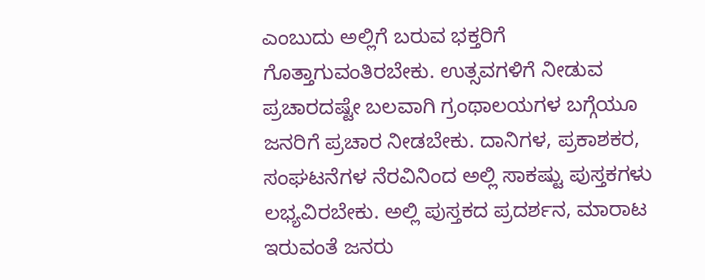ಎಂಬುದು ಅಲ್ಲಿಗೆ ಬರುವ ಭಕ್ತರಿಗೆ ಗೊತ್ತಾಗುವಂತಿರಬೇಕು. ಉತ್ಸವಗಳಿಗೆ ನೀಡುವ ಪ್ರಚಾರದಷ್ಟೇ ಬಲವಾಗಿ ಗ್ರಂಥಾಲಯಗಳ ಬಗ್ಗೆಯೂ ಜನರಿಗೆ ಪ್ರಚಾರ ನೀಡಬೇಕು. ದಾನಿಗಳ, ಪ್ರಕಾಶಕರ, ಸಂಘಟನೆಗಳ ನೆರವಿನಿಂದ ಅಲ್ಲಿ ಸಾಕಷ್ಟು ಪುಸ್ತಕಗಳು ಲಭ್ಯವಿರಬೇಕು. ಅಲ್ಲಿ ಪುಸ್ತಕದ ಪ್ರದರ್ಶನ, ಮಾರಾಟ ಇರುವಂತೆ ಜನರು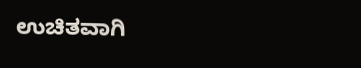ಉಚಿತವಾಗಿ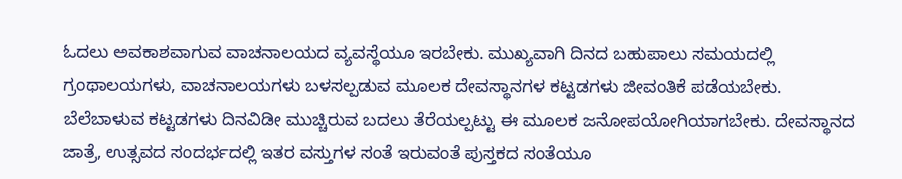ಓದಲು ಅವಕಾಶವಾಗುವ ವಾಚನಾಲಯದ ವ್ಯವಸ್ಥೆಯೂ ಇರಬೇಕು. ಮುಖ್ಯವಾಗಿ ದಿನದ ಬಹುಪಾಲು ಸಮಯದಲ್ಲಿ ಗ್ರಂಥಾಲಯಗಳು, ವಾಚನಾಲಯಗಳು ಬಳಸಲ್ಪಡುವ ಮೂಲಕ ದೇವಸ್ಥಾನಗಳ ಕಟ್ಟಡಗಳು ಜೀವಂತಿಕೆ ಪಡೆಯಬೇಕು. ಬೆಲೆಬಾಳುವ ಕಟ್ಟಡಗಳು ದಿನವಿಡೀ ಮುಚ್ಚಿರುವ ಬದಲು ತೆರೆಯಲ್ಪಟ್ಟು ಈ ಮೂಲಕ ಜನೋಪಯೋಗಿಯಾಗಬೇಕು. ದೇವಸ್ಥಾನದ ಜಾತ್ರೆ, ಉತ್ಸವದ ಸಂದರ್ಭದಲ್ಲಿ ಇತರ ವಸ್ತುಗಳ ಸಂತೆ ಇರುವಂತೆ ಪುಸ್ತಕದ ಸಂತೆಯೂ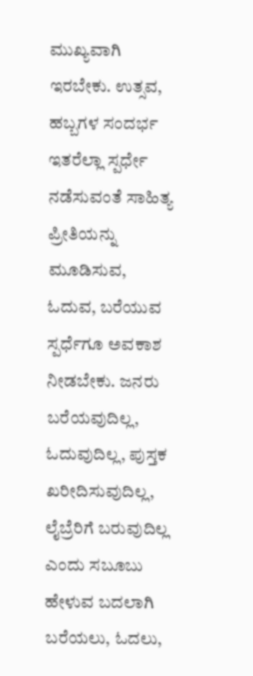ಮುಖ್ಯವಾಗಿ ಇರಬೇಕು. ಉತ್ಸವ, ಹಬ್ಬಗಳ ಸಂದರ್ಭ ಇತರೆಲ್ಲಾ ಸ್ಪರ್ಧೇ ನಡೆಸುವಂತೆ ಸಾಹಿತ್ಯ ಪ್ರೀತಿಯನ್ನು ಮೂಡಿಸುವ, ಓದುವ, ಬರೆಯುವ ಸ್ಪರ್ಧೆಗೂ ಅವಕಾಶ ನೀಡಬೇಕು. ಜನರು ಬರೆಯವುದಿಲ್ಲ, ಓದುವುದಿಲ್ಲ, ಪುಸ್ತಕ ಖರೀದಿಸುವುದಿಲ್ಲ, ಲೈಬ್ರೆರಿಗೆ ಬರುವುದಿಲ್ಲ ಎಂದು ಸಬೂಬು ಹೇಳುವ ಬದಲಾಗಿ ಬರೆಯಲು, ಓದಲು,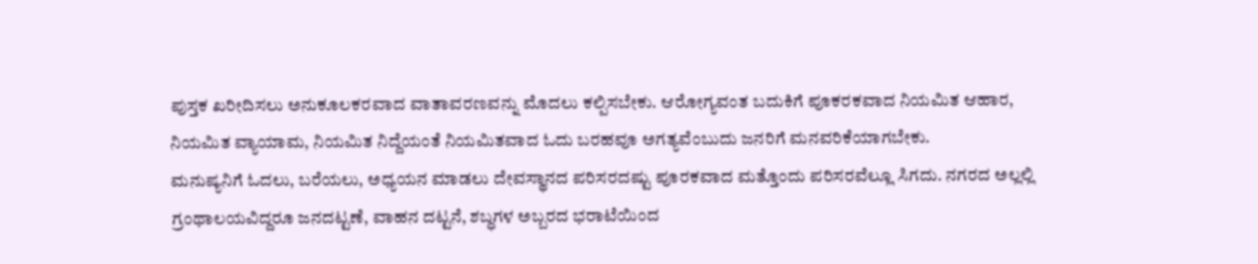ಪುಸ್ತಕ ಖರೀದಿಸಲು ಅನುಕೂಲಕರವಾದ ವಾತಾವರಣವನ್ನು ಮೊದಲು ಕಲ್ಪಿಸಬೇಕು. ಆರೋಗ್ಯವಂತ ಬದುಕಿಗೆ ಪೂಕರಕವಾದ ನಿಯಮಿತ ಆಹಾರ, ನಿಯಮಿತ ವ್ಯಾಯಾಮ, ನಿಯಮಿತ ನಿದ್ದೆಯಂತೆ ನಿಯಮಿತವಾದ ಓದು ಬರಹವೂ ಅಗತ್ಯವೆಂಬುದು ಜನರಿಗೆ ಮನವರಿಕೆಯಾಗಬೇಕು.
ಮನುಷ್ಯನಿಗೆ ಓದಲು, ಬರೆಯಲು, ಅಧ್ಯಯನ ಮಾಡಲು ದೇವಸ್ಥಾನದ ಪರಿಸರದಷ್ಟು ಪೂರಕವಾದ ಮತ್ತೊಂದು ಪರಿಸರವೆಲ್ಲೂ ಸಿಗದು. ನಗರದ ಅಲ್ಲಲ್ಲಿ ಗ್ರಂಥಾಲಯವಿದ್ದರೂ ಜನದಟ್ಟಣೆ, ವಾಹನ ದಟ್ಟನೆ, ಶಬ್ಧಗಳ ಅಬ್ಬರದ ಭರಾಟೆಯಿಂದ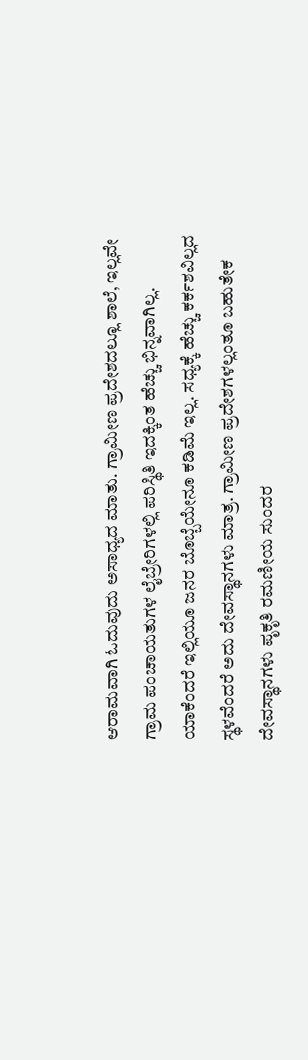ಆರಾಮವಾಗಿ ಓದುವುದು ಅಸಾಧ್ಯದ ಮಾತು. ಗ್ರಾಮೀಣ ಪ್ರದೇಶದಲ್ಲೂ ಶಾಲೆ, ಇಲ್ಲವೇ ಗ್ರಾಮ ಪಂಚಾಯತುಗಳ ಲೈಬ್ರೇರಿಗಳಲ್ಲಿ ಪರಿಸ್ಥಿತಿ ಇದಕ್ಕಿಂತ ಹೆಚ್ಚು ಭಿನ್ನವಾಗಿಲ್ಲ. ಯಾಕೆಂದರೆ ಇಲ್ಲಿಯೂ ಜನರ ಬೊಬ್ಬೆಯೇನೂ ಕಡಿಮೆ ಇಲ್ಲ. ಸಧ್ಯಕ್ಕೆ ಹೆಚ್ಚು ಕರ್ಕಶವಿಲ್ಲದ ಸ್ಥಳವೆಂದರೆ ಅದು ದೇವಸ್ಥಾನಗಳು ಮಾತ್ರ. ಗ್ರಾಮೀಣ ಪ್ರದೇಶಗಳಲ್ಲಂತೂ ಬಹುತೇಕ ದೇವಸ್ಥಾನಗಳು ಪೃಕೃತಿ ರಮಣೀಯ ಸುಂದರ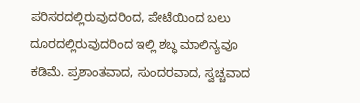ಪರಿಸರದಲ್ಲಿರುವುದರಿಂದ, ಪೇಟೆಯಿಂದ ಬಲು ದೂರದಲ್ಲಿರುವುದರಿಂದ ಇಲ್ಲಿ ಶಬ್ಧ ಮಾಲಿನ್ಯವೂ ಕಡಿಮೆ. ಪ್ರಶಾಂತವಾದ, ಸುಂದರವಾದ, ಸ್ವಚ್ಚವಾದ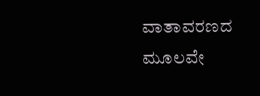ವಾತಾವರಣದ ಮೂಲವೇ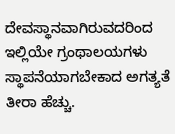ದೇವಸ್ಥಾನವಾಗಿರುವದರಿಂದ ಇಲ್ಲಿಯೇ ಗ್ರಂಥಾಲಯಗಳು ಸ್ಥಾಪನೆಯಾಗಬೇಕಾದ ಅಗತ್ಯತೆ ತೀರಾ ಹೆಚ್ಚು.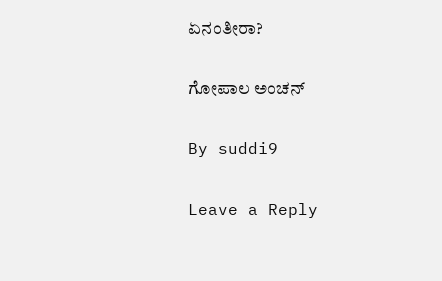ಏನಂತೀರಾ?

ಗೋಪಾಲ ಅಂಚನ್

By suddi9

Leave a Reply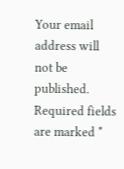Your email address will not be published. Required fields are marked *